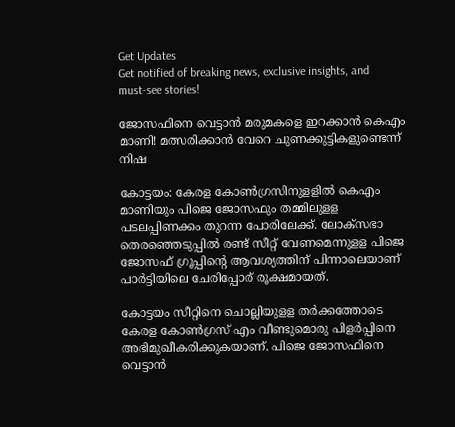Get Updates
Get notified of breaking news, exclusive insights, and must-see stories!

ജോസഫിനെ വെട്ടാൻ മരുമകളെ ഇറക്കാൻ കെഎം മാണി! മത്സരിക്കാൻ വേറെ ചുണക്കുട്ടികളുണ്ടെന്ന് നിഷ

കോട്ടയം: കേരള കോണ്‍ഗ്രസിനുളളില്‍ കെഎം മാണിയും പിജെ ജോസഫും തമ്മിലുളള പടലപ്പിണക്കം തുറന്ന പോരിലേക്ക്. ലോക്‌സഭാ തെരഞ്ഞെടുപ്പില്‍ രണ്ട് സീറ്റ് വേണമെന്നുളള പിജെ ജോസഫ് ഗ്രൂപ്പിന്റെ ആവശ്യത്തിന് പിന്നാലെയാണ് പാര്‍ട്ടിയിലെ ചേരിപ്പോര് രൂക്ഷമായത്.

കോട്ടയം സീറ്റിനെ ചൊല്ലിയുളള തര്‍ക്കത്തോടെ കേരള കോണ്‍ഗ്രസ് എം വീണ്ടുമൊരു പിളര്‍പ്പിനെ അഭിമുഖീകരിക്കുകയാണ്. പിജെ ജോസഫിനെ വെട്ടാന്‍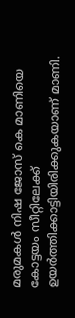മരുമകള്‍ നിഷ ജോസ് കെ മാണിയെ കോട്ടയം സീറ്റിലേക്ക് ഉയര്‍ത്തിക്കാട്ടിയിരിക്കുകയാണ് മാണി.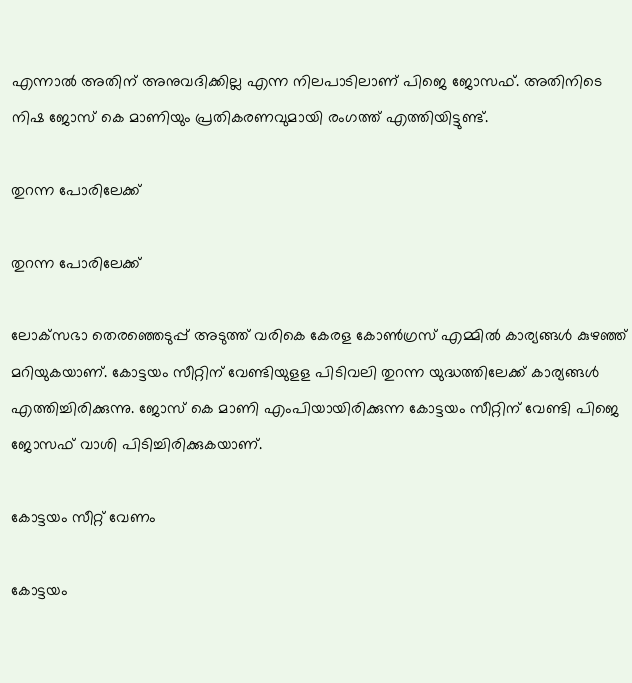എന്നാല്‍ അതിന് അനുവദിക്കില്ല എന്ന നിലപാടിലാണ് പിജെ ജോസഫ്. അതിനിടെ നിഷ ജോസ് കെ മാണിയും പ്രതികരണവുമായി രംഗത്ത് എത്തിയിട്ടുണ്ട്.

തുറന്ന പോരിലേക്ക്

തുറന്ന പോരിലേക്ക്

ലോക്‌സഭാ തെരഞ്ഞെടുപ്പ് അടുത്ത് വരികെ കേരള കോണ്‍ഗ്രസ് എമ്മില്‍ കാര്യങ്ങള്‍ കുഴഞ്ഞ് മറിയുകയാണ്. കോട്ടയം സീറ്റിന് വേണ്ടിയുളള പിടിവലി തുറന്ന യുദ്ധത്തിലേക്ക് കാര്യങ്ങള്‍ എത്തിച്ചിരിക്കുന്നു. ജോസ് കെ മാണി എംപിയായിരിക്കുന്ന കോട്ടയം സീറ്റിന് വേണ്ടി പിജെ ജോസഫ് വാശി പിടിച്ചിരിക്കുകയാണ്.

കോട്ടയം സീറ്റ് വേണം

കോട്ടയം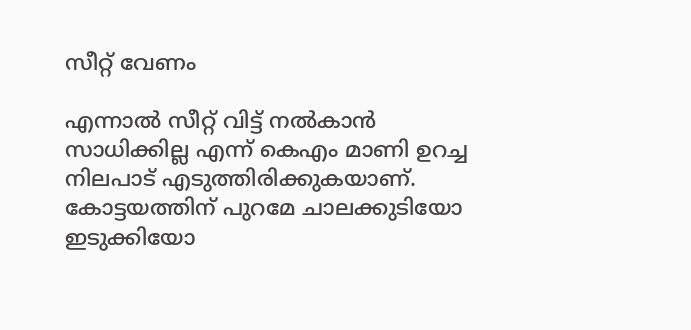സീറ്റ് വേണം

എന്നാല്‍ സീറ്റ് വിട്ട് നല്‍കാന്‍ സാധിക്കില്ല എന്ന് കെഎം മാണി ഉറച്ച നിലപാട് എടുത്തിരിക്കുകയാണ്. കോട്ടയത്തിന് പുറമേ ചാലക്കുടിയോ ഇടുക്കിയോ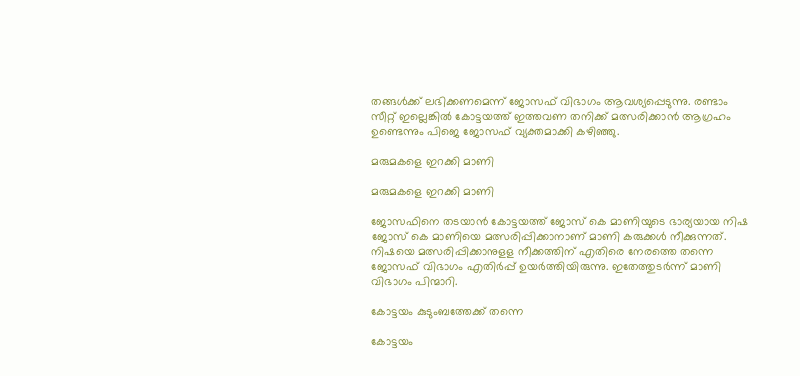തങ്ങള്‍ക്ക് ലഭിക്കണമെന്ന് ജോസഫ് വിഭാഗം ആവശ്യപ്പെടുന്നു. രണ്ടാം സീറ്റ് ഇല്ലെങ്കില്‍ കോട്ടയത്ത് ഇത്തവണ തനിക്ക് മത്സരിക്കാന്‍ ആഗ്രഹം ഉണ്ടെന്നും പിജെ ജോസഫ് വ്യക്തമാക്കി കഴിഞ്ഞു.

മരുമകളെ ഇറക്കി മാണി

മരുമകളെ ഇറക്കി മാണി

ജോസഫിനെ തടയാന്‍ കോട്ടയത്ത് ജോസ് കെ മാണിയുടെ ഭാര്യയായ നിഷ ജോസ് കെ മാണിയെ മത്സരിപ്പിക്കാനാണ് മാണി കരുക്കള്‍ നീക്കുന്നത്. നിഷയെ മത്സരിപ്പിക്കാനുളള നീക്കത്തിന് എതിരെ നേരത്തെ തന്നെ ജോസഫ് വിഭാഗം എതിര്‍പ്പ് ഉയര്‍ത്തിയിരുന്നു. ഇതേത്തുടര്‍ന്ന് മാണി വിഭാഗം പിന്മാറി.

കോട്ടയം കുടുംബത്തേക്ക് തന്നെ

കോട്ടയം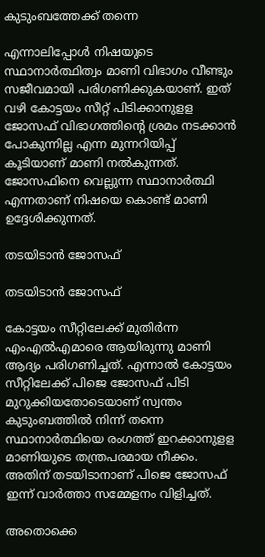കുടുംബത്തേക്ക് തന്നെ

എന്നാലിപ്പോള്‍ നിഷയുടെ സ്ഥാനാര്‍ത്ഥിത്വം മാണി വിഭാഗം വീണ്ടും സജീവമായി പരിഗണിക്കുകയാണ്. ഇത് വഴി കോട്ടയം സീറ്റ് പിടിക്കാനുളള ജോസഫ് വിഭാഗത്തിന്റെ ശ്രമം നടക്കാന്‍ പോകുന്നില്ല എന്ന മുന്നറിയിപ്പ് കൂടിയാണ് മാണി നല്‍കുന്നത്. ജോസഫിനെ വെല്ലുന്ന സ്ഥാനാര്‍ത്ഥി എന്നതാണ് നിഷയെ കൊണ്ട് മാണി ഉദ്ദേശിക്കുന്നത്.

തടയിടാൻ ജോസഫ്

തടയിടാൻ ജോസഫ്

കോട്ടയം സീറ്റിലേക്ക് മുതിര്‍ന്ന എംഎല്‍എമാരെ ആയിരുന്നു മാണി ആദ്യം പരിഗണിച്ചത്. എന്നാല്‍ കോട്ടയം സീറ്റിലേക്ക് പിജെ ജോസഫ് പിടി മുറുക്കിയതോടെയാണ് സ്വന്തം കുടുംബത്തില്‍ നിന്ന് തന്നെ സ്ഥാനാര്‍ത്ഥിയെ രംഗത്ത് ഇറക്കാനുളള മാണിയുടെ തന്ത്രപരമായ നീക്കം. അതിന് തടയിടാനാണ് പിജെ ജോസഫ് ഇന്ന് വാര്‍ത്താ സമ്മേളനം വിളിച്ചത്.

അതൊക്കെ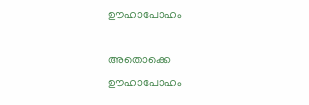ഊഹാപോഹം

അതൊക്കെ ഊഹാപോഹം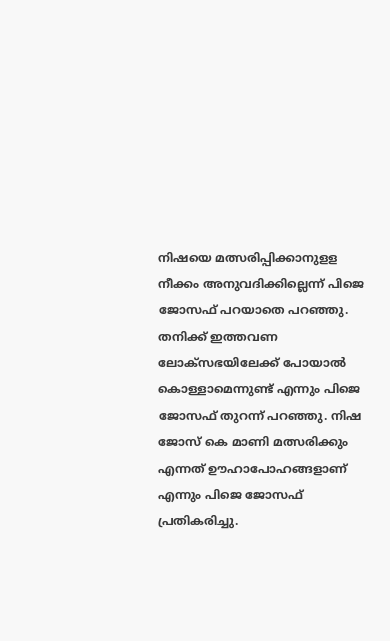നിഷയെ മത്സരിപ്പിക്കാനുളള നീക്കം അനുവദിക്കില്ലെന്ന് പിജെ ജോസഫ് പറയാതെ പറഞ്ഞു. തനിക്ക് ഇത്തവണ ലോക്‌സഭയിലേക്ക് പോയാല്‍ കൊള്ളാമെന്നുണ്ട് എന്നും പിജെ ജോസഫ് തുറന്ന് പറഞ്ഞു. നിഷ ജോസ് കെ മാണി മത്സരിക്കും എന്നത് ഊഹാപോഹങ്ങളാണ് എന്നും പിജെ ജോസഫ് പ്രതികരിച്ചു.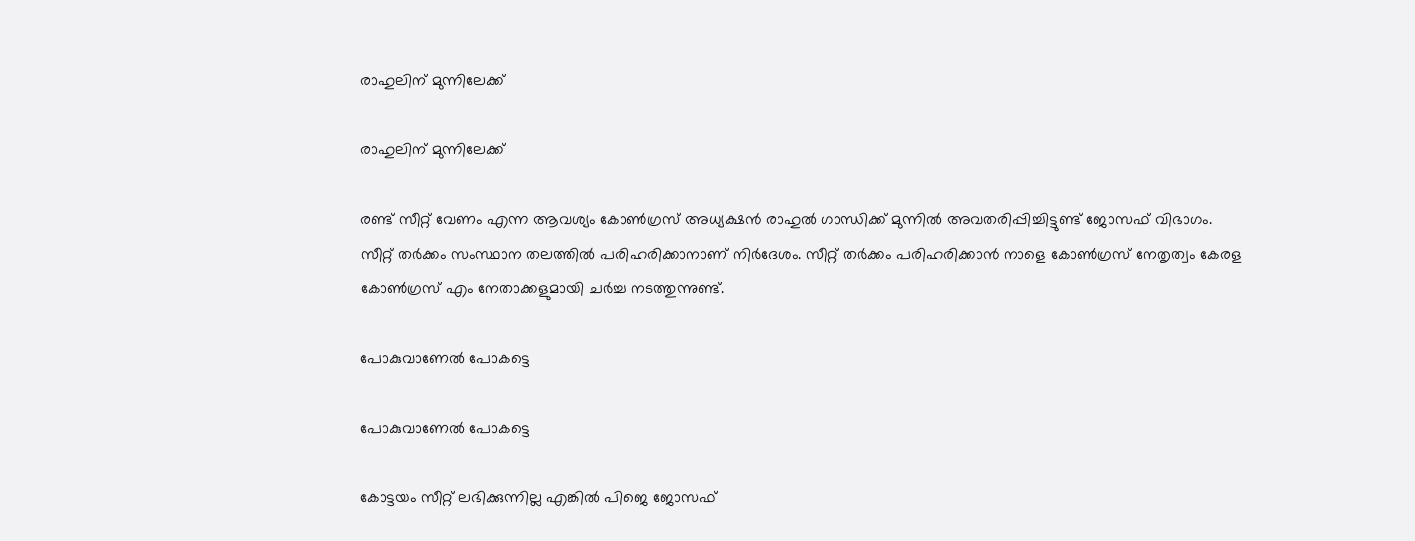രാഹുലിന് മുന്നിലേക്ക്

രാഹുലിന് മുന്നിലേക്ക്

രണ്ട് സീറ്റ് വേണം എന്ന ആവശ്യം കോണ്‍ഗ്രസ് അധ്യക്ഷന്‍ രാഹുല്‍ ഗാന്ധിക്ക് മുന്നില്‍ അവതരിപ്പിച്ചിട്ടുണ്ട് ജോസഫ് വിഭാഗം. സീറ്റ് തര്‍ക്കം സംസ്ഥാന തലത്തില്‍ പരിഹരിക്കാനാണ് നിര്‍ദേശം. സീറ്റ് തര്‍ക്കം പരിഹരിക്കാന്‍ നാളെ കോണ്‍ഗ്രസ് നേതൃത്വം കേരള കോണ്‍ഗ്രസ് എം നേതാക്കളുമായി ചര്‍ച്ച നടത്തുന്നുണ്ട്.

പോകുവാണേൽ പോകട്ടെ

പോകുവാണേൽ പോകട്ടെ

കോട്ടയം സീറ്റ് ലഭിക്കുന്നില്ല എങ്കില്‍ പിജെ ജോസഫ്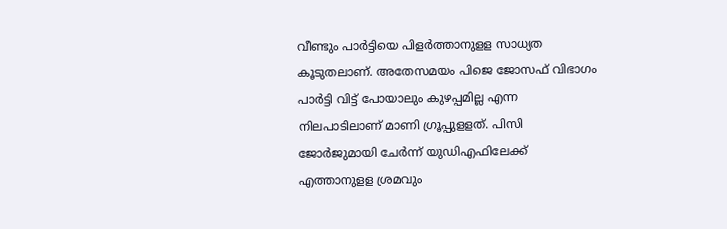വീണ്ടും പാര്‍ട്ടിയെ പിളര്‍ത്താനുളള സാധ്യത കൂടുതലാണ്. അതേസമയം പിജെ ജോസഫ് വിഭാഗം പാര്‍ട്ടി വിട്ട് പോയാലും കുഴപ്പമില്ല എന്ന നിലപാടിലാണ് മാണി ഗ്രൂപ്പുളളത്. പിസി ജോര്‍ജുമായി ചേര്‍ന്ന് യുഡിഎഫിലേക്ക് എത്താനുളള ശ്രമവും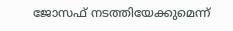ജോസഫ് നടത്തിയേക്കുമെന്ന്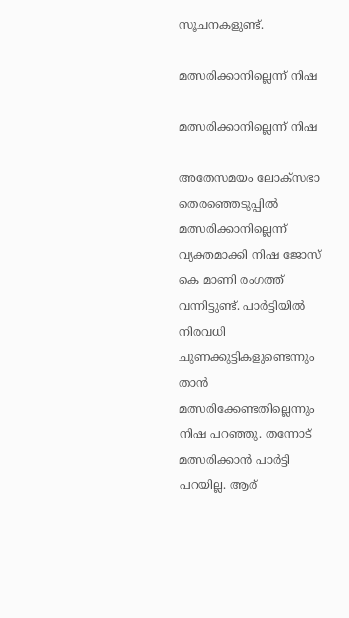സൂചനകളുണ്ട്.

മത്സരിക്കാനില്ലെന്ന് നിഷ

മത്സരിക്കാനില്ലെന്ന് നിഷ

അതേസമയം ലോക്‌സഭാ തെരഞ്ഞെടുപ്പില്‍ മത്സരിക്കാനില്ലെന്ന് വ്യക്തമാക്കി നിഷ ജോസ് കെ മാണി രംഗത്ത് വന്നിട്ടുണ്ട്. പാര്‍ട്ടിയില്‍ നിരവധി ചുണക്കുട്ടികളുണ്ടെന്നും താന്‍ മത്സരിക്കേണ്ടതില്ലെന്നും നിഷ പറഞ്ഞു. തന്നോട് മത്സരിക്കാന്‍ പാര്‍ട്ടി പറയില്ല. ആര്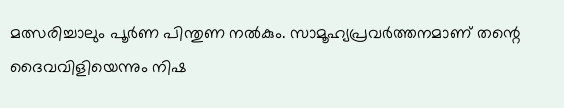മത്സരിച്ചാലും പൂർണ പിന്തുണ നൽകും. സാമൂഹ്യപ്രവര്‍ത്തനമാണ് തന്റെ ദൈവവിളിയെന്നും നിഷ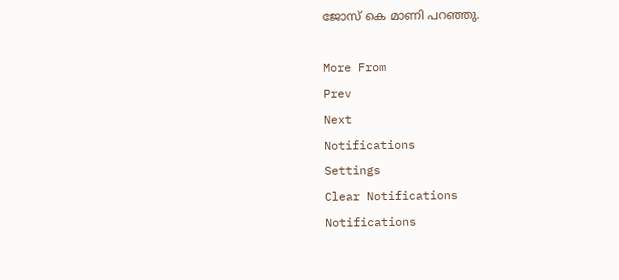ജോസ് കെ മാണി പറഞ്ഞു.

More From
Prev
Next
Notifications
Settings
Clear Notifications
Notifications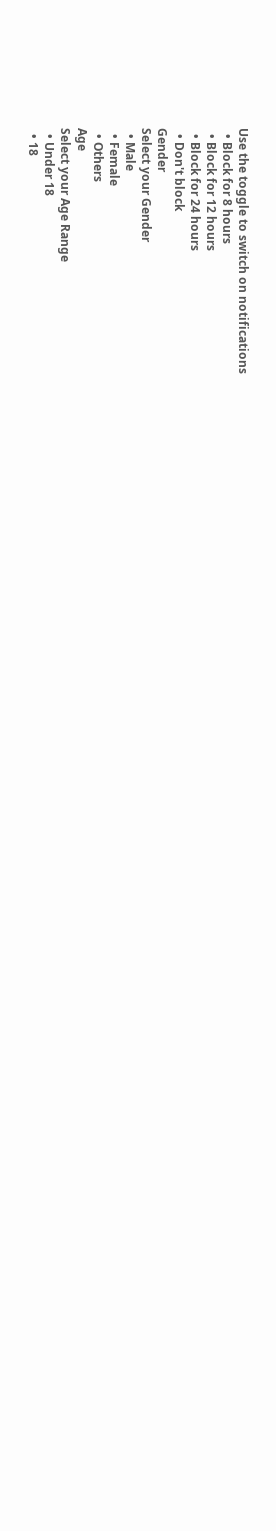Use the toggle to switch on notifications
  • Block for 8 hours
  • Block for 12 hours
  • Block for 24 hours
  • Don't block
Gender
Select your Gender
  • Male
  • Female
  • Others
Age
Select your Age Range
  • Under 18
  • 18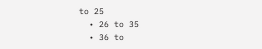to 25
  • 26 to 35
  • 36 to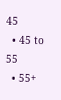45
  • 45 to 55
  • 55+